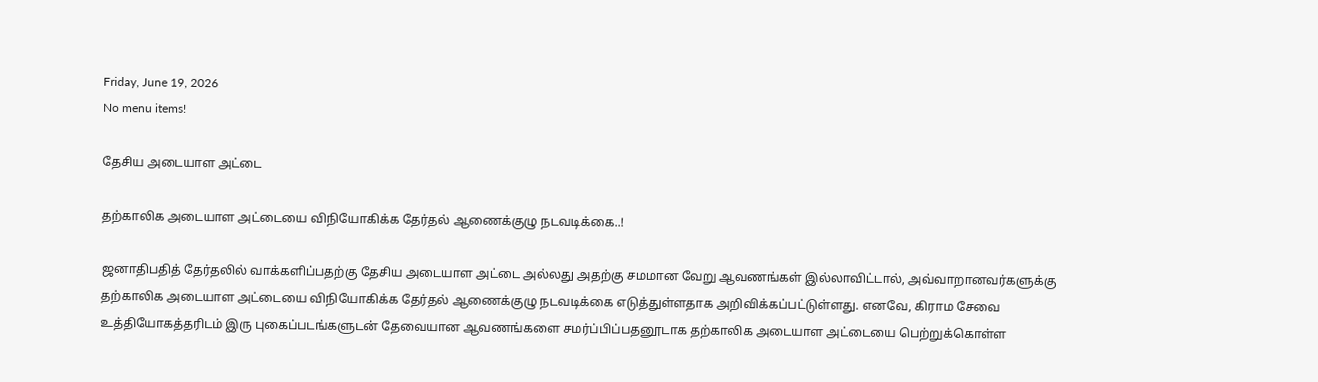Friday, June 19, 2026
No menu items!

தேசிய அடையாள அட்டை

தற்காலிக அடையாள அட்டையை விநியோகிக்க தேர்தல் ஆணைக்குழு நடவடிக்கை..!

ஜனாதிபதித் தேர்தலில் வாக்களிப்பதற்கு தேசிய அடையாள அட்டை அல்லது அதற்கு சமமான வேறு ஆவணங்கள் இல்லாவிட்டால், அவ்வாறானவர்களுக்கு தற்காலிக அடையாள அட்டையை விநியோகிக்க தேர்தல் ஆணைக்குழு நடவடிக்கை எடுத்துள்ளதாக அறிவிக்கப்பட்டுள்ளது. எனவே, கிராம சேவை உத்தியோகத்தரிடம் இரு புகைப்படங்களுடன் தேவையான ஆவணங்களை சமர்ப்பிப்பதனூடாக தற்காலிக அடையாள அட்டையை பெற்றுக்கொள்ள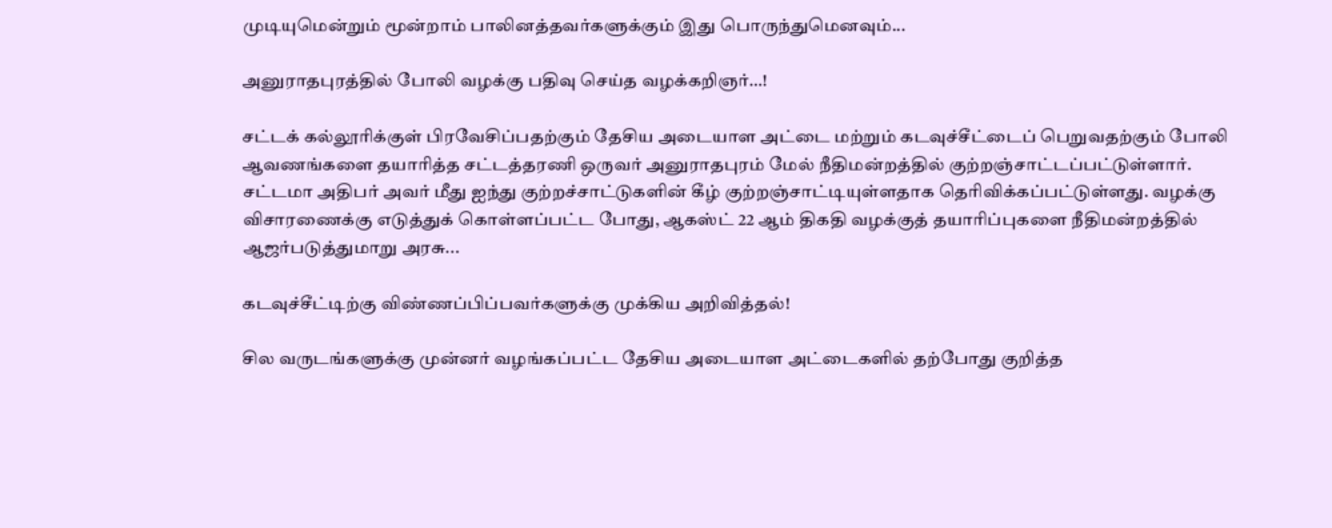முடியுமென்றும் மூன்றாம் பாலினத்தவர்களுக்கும் இது பொருந்துமெனவும்...

அனுராதபுரத்தில் போலி வழக்கு பதிவு செய்த வழக்கறிஞர்…!

சட்டக் கல்லூரிக்குள் பிரவேசிப்பதற்கும் தேசிய அடையாள அட்டை மற்றும் கடவுச்சீட்டைப் பெறுவதற்கும் போலி ஆவணங்களை தயாரித்த சட்டத்தரணி ஒருவர் அனுராதபுரம் மேல் நீதிமன்றத்தில் குற்றஞ்சாட்டப்பட்டுள்ளார். சட்டமா அதிபர் அவர் மீது ஐந்து குற்றச்சாட்டுகளின் கீழ் குற்றஞ்சாட்டியுள்ளதாக தெரிவிக்கப்பட்டுள்ளது. வழக்கு விசாரணைக்கு எடுத்துக் கொள்ளப்பட்ட போது, ஆகஸ்ட் 22 ஆம் திகதி வழக்குத் தயாரிப்புகளை நீதிமன்றத்தில் ஆஜர்படுத்துமாறு அரசு...

கடவுச்சீட்டிற்கு விண்ணப்பிப்பவர்களுக்கு முக்கிய அறிவித்தல்!

சில வருடங்களுக்கு முன்னர் வழங்கப்பட்ட தேசிய அடையாள அட்டைகளில் தற்போது குறித்த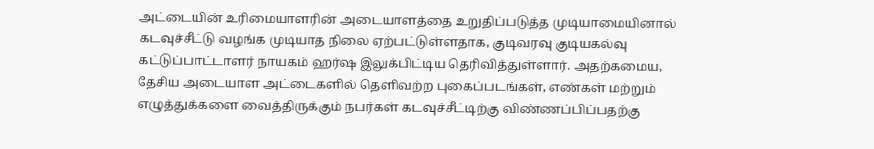அட்டையின் உரிமையாளரின் அடையாளத்தை உறுதிப்படுத்த முடியாமையினால் கடவுச்சீட்டு வழங்க முடியாத நிலை ஏற்பட்டுள்ளதாக, குடிவரவு குடியகல்வு கட்டுப்பாட்டாளர் நாயகம் ஹர்ஷ இலுக்பிட்டிய தெரிவித்துள்ளார். அதற்கமைய, தேசிய அடையாள அட்டைகளில் தெளிவற்ற புகைப்படங்கள், எண்கள் மற்றும் எழுத்துக்களை வைத்திருக்கும் நபர்கள் கடவுச்சீட்டிற்கு விண்ணப்பிப்பதற்கு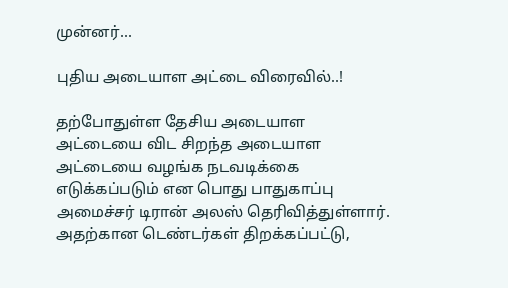முன்னர்...

புதிய அடையாள அட்டை விரைவில்..!

தற்போதுள்ள தேசிய அடையாள அட்டையை விட சிறந்த அடையாள அட்டையை வழங்க நடவடிக்கை எடுக்கப்படும் என பொது பாதுகாப்பு அமைச்சர் டிரான் அலஸ் தெரிவித்துள்ளார். அதற்கான டெண்டர்கள் திறக்கப்பட்டு,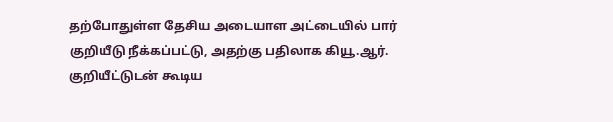தற்போதுள்ள தேசிய அடையாள அட்டையில் பார் குறியீடு நீக்கப்பட்டு, அதற்கு பதிலாக கியூ.ஆர். குறியீட்டுடன் கூடிய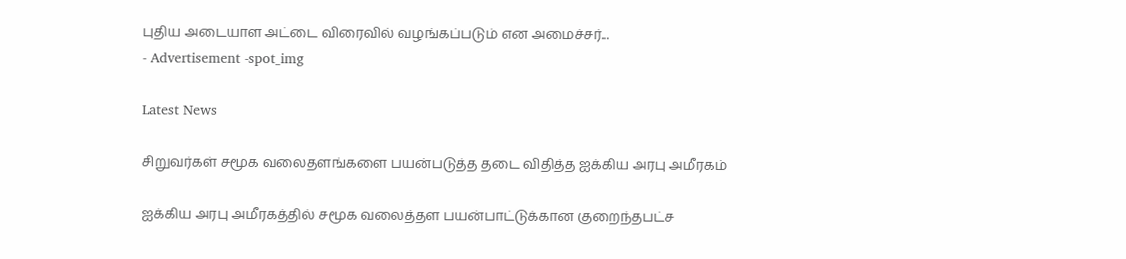புதிய அடையாள அட்டை விரைவில் வழங்கப்படும் என அமைச்சர்...
- Advertisement -spot_img

Latest News

சிறுவர்கள் சமூக வலைதளங்களை பயன்படுத்த தடை விதித்த ஐக்கிய அரபு அமீரகம்

ஐக்கிய அரபு அமீரகத்தில் சமூக வலைத்தள பயன்பாட்டுக்கான குறைந்தபட்ச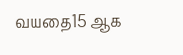வயதை15 ஆக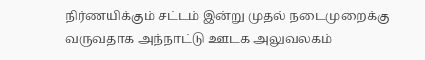நிர்ணயிக்கும் சட்டம் இன்று முதல் நடைமுறைக்கு வருவதாக அந்நாட்டு ஊடக அலுவலகம்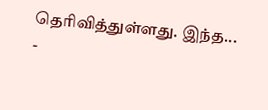தெரிவித்துள்ளது. இந்த...
-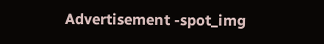Advertisement -spot_img